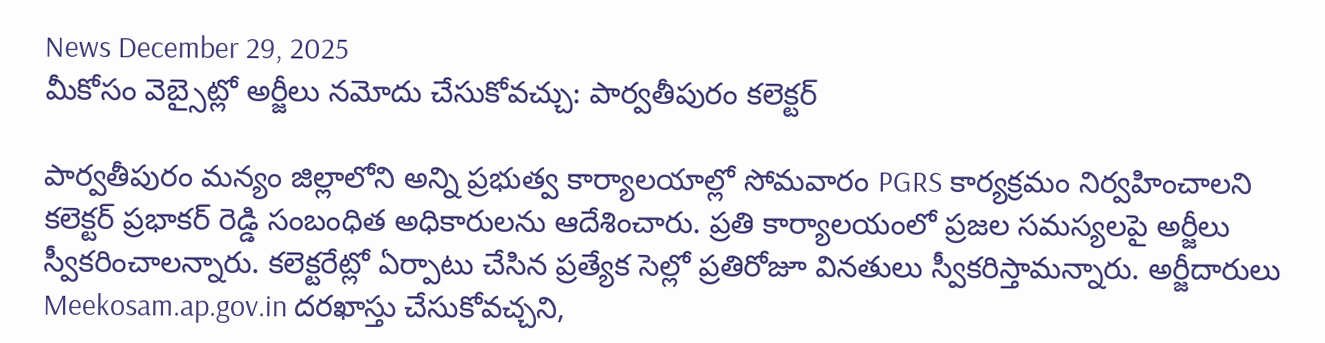News December 29, 2025
మీకోసం వెబ్సైట్లో అర్జీలు నమోదు చేసుకోవచ్చు: పార్వతీపురం కలెక్టర్

పార్వతీపురం మన్యం జిల్లాలోని అన్ని ప్రభుత్వ కార్యాలయాల్లో సోమవారం PGRS కార్యక్రమం నిర్వహించాలని కలెక్టర్ ప్రభాకర్ రెడ్డి సంబంధిత అధికారులను ఆదేశించారు. ప్రతి కార్యాలయంలో ప్రజల సమస్యలపై అర్జీలు స్వీకరించాలన్నారు. కలెక్టరేట్లో ఏర్పాటు చేసిన ప్రత్యేక సెల్లో ప్రతిరోజూ వినతులు స్వీకరిస్తామన్నారు. అర్జీదారులు Meekosam.ap.gov.in దరఖాస్తు చేసుకోవచ్చని,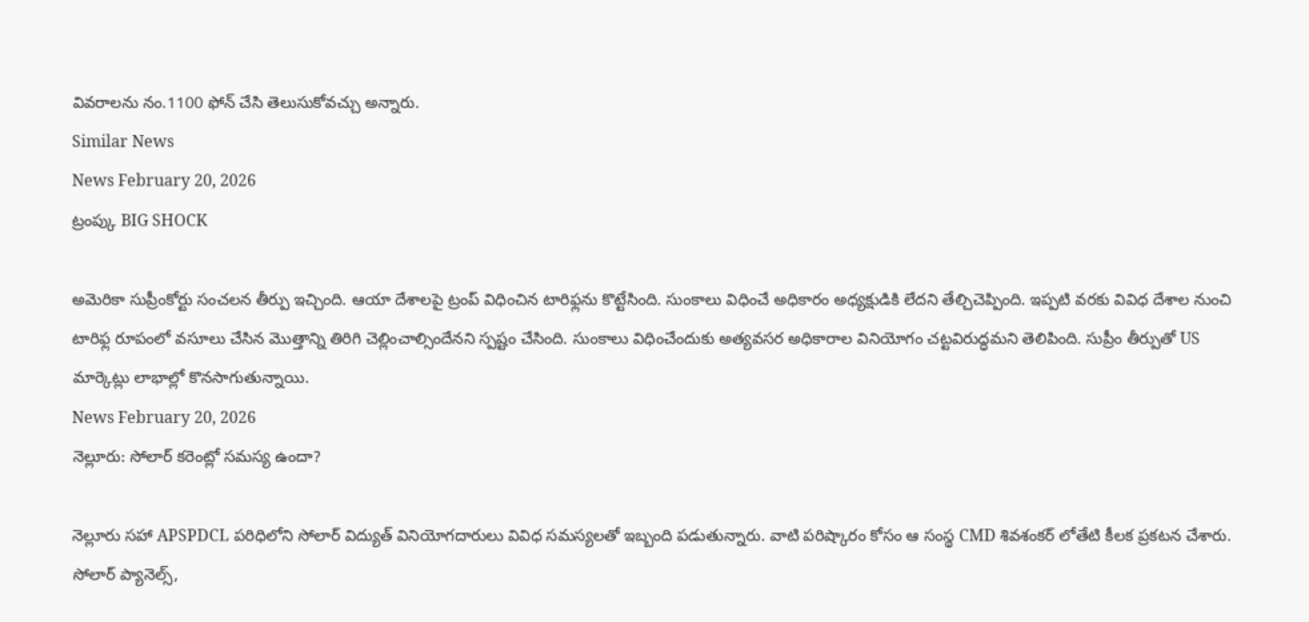వివరాలను నం.1100 ఫోన్ చేసి తెలుసుకోవచ్చు అన్నారు.
Similar News
News February 20, 2026
ట్రంప్కు BIG SHOCK

అమెరికా సుప్రీంకోర్టు సంచలన తీర్పు ఇచ్చింది. ఆయా దేశాలపై ట్రంప్ విధించిన టారిఫ్లను కొట్టేసింది. సుంకాలు విధించే అధికారం అధ్యక్షుడికి లేదని తేల్చిచెప్పింది. ఇప్పటి వరకు వివిధ దేశాల నుంచి టారిఫ్ల రూపంలో వసూలు చేసిన మొత్తాన్ని తిరిగి చెల్లించాల్సిందేనని స్పష్టం చేసింది. సుంకాలు విధించేందుకు అత్యవసర అధికారాల వినియోగం చట్టవిరుద్ధమని తెలిపింది. సుప్రీం తీర్పుతో US మార్కెట్లు లాభాల్లో కొనసాగుతున్నాయి.
News February 20, 2026
నెల్లూరు: సోలార్ కరెంట్లో సమస్య ఉందా?

నెల్లూరు సహా APSPDCL పరిధిలోని సోలార్ విద్యుత్ వినియోగదారులు వివిధ సమస్యలతో ఇబ్బంది పడుతున్నారు. వాటి పరిష్కారం కోసం ఆ సంస్థ CMD శివశంకర్ లోతేటి కీలక ప్రకటన చేశారు. సోలార్ ప్యానెల్స్,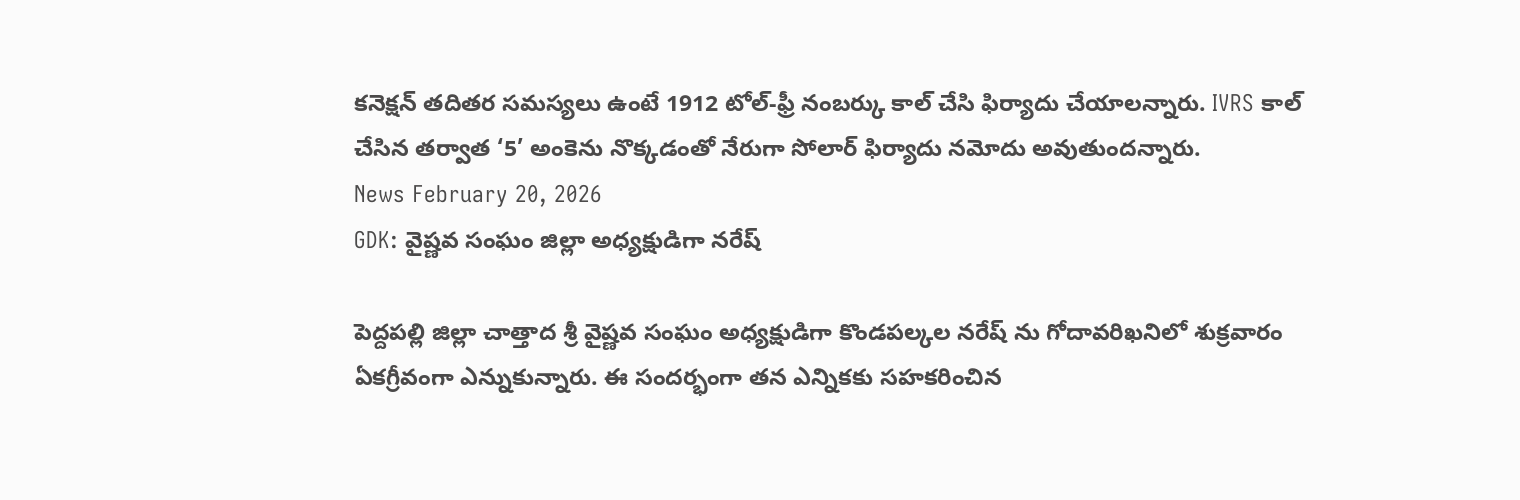కనెక్షన్ తదితర సమస్యలు ఉంటే 1912 టోల్-ఫ్రీ నంబర్కు కాల్ చేసి ఫిర్యాదు చేయాలన్నారు. IVRS కాల్ చేసిన తర్వాత ‘5’ అంకెను నొక్కడంతో నేరుగా సోలార్ ఫిర్యాదు నమోదు అవుతుందన్నారు.
News February 20, 2026
GDK: వైష్ణవ సంఘం జిల్లా అధ్యక్షుడిగా నరేష్

పెద్దపల్లి జిల్లా చాత్తాద శ్రీ వైష్ణవ సంఘం అధ్యక్షుడిగా కొండపల్కల నరేష్ ను గోదావరిఖనిలో శుక్రవారం ఏకగ్రీవంగా ఎన్నుకున్నారు. ఈ సందర్భంగా తన ఎన్నికకు సహకరించిన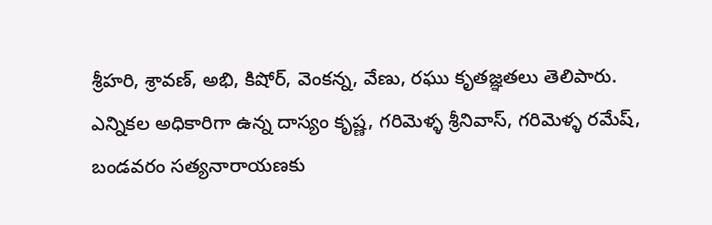శ్రీహరి, శ్రావణ్, అభి, కిషోర్, వెంకన్న, వేణు, రఘు కృతజ్ఞతలు తెలిపారు. ఎన్నికల అధికారిగా ఉన్న దాస్యం కృష్ణ, గరిమెళ్ళ శ్రీనివాస్, గరిమెళ్ళ రమేష్, బండవరం సత్యనారాయణకు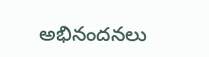అభినందనలు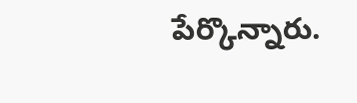పేర్కొన్నారు.